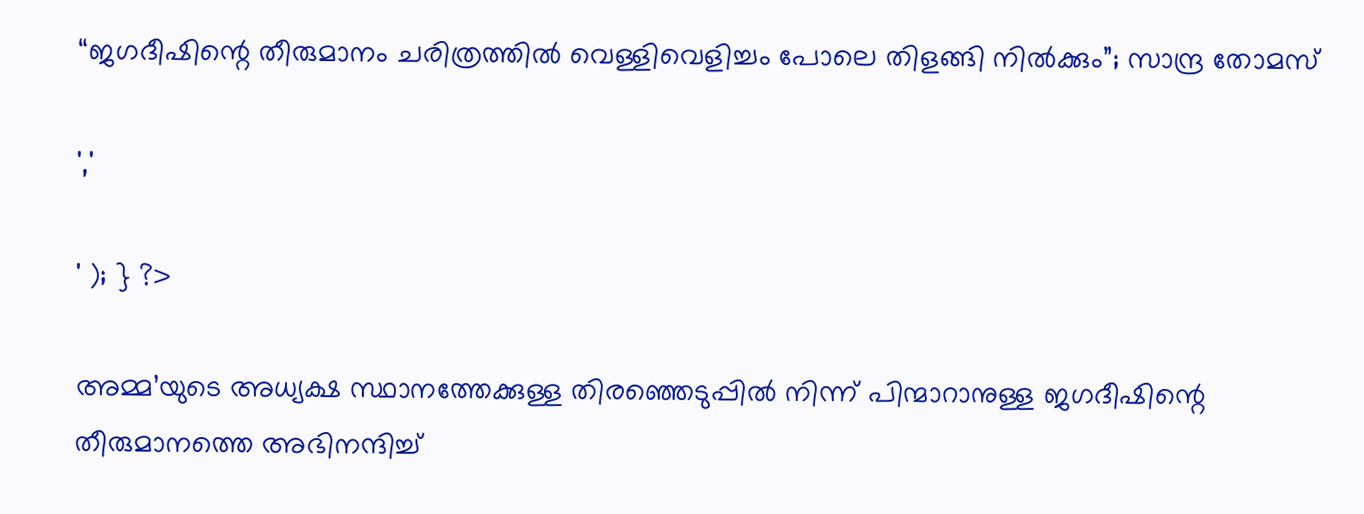“ജഗദീഷിന്റെ തീരുമാനം ചരിത്രത്തില്‍ വെള്ളിവെളിച്ചം പോലെ തിളങ്ങി നിൽക്കും”; സാന്ദ്ര തോമസ്

','

' ); } ?>

അമ്മ’യുടെ അധ്യക്ഷ സ്ഥാനത്തേക്കുള്ള തിരഞ്ഞെടുപ്പില്‍ നിന്ന് പിന്മാറാനുള്ള ജഗദീഷിന്റെ തീരുമാനത്തെ അഭിനന്ദിച്ച്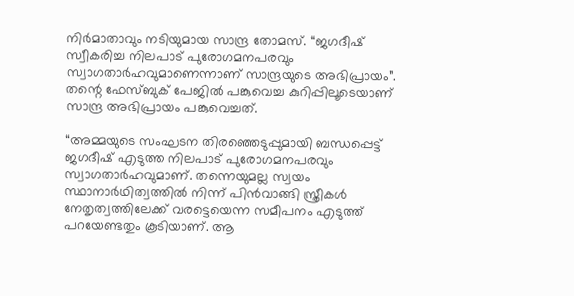നിര്‍മാതാവും നടിയുമായ സാന്ദ്ര തോമസ്. “ജഗദീഷ് സ്വീകരിച്ച നിലപാട് പുരോഗമനപരവും സ്വാഗതാര്‍ഹവുമാണെന്നാണ് സാന്ദ്രയുടെ അഭിപ്രായം”. തന്റെ ഫേസ്ബുക് പേജിൽ പങ്കുവെച്ച കുറിപ്പിലൂടെയാണ് സാന്ദ്ര അഭിപ്രായം പങ്കുവെച്ചത്.

“അമ്മയുടെ സംഘടന തിരഞ്ഞെടുപ്പുമായി ബന്ധപ്പെട്ട് ജഗദീഷ് എടുത്ത നിലപാട് പുരോഗമനപരവും സ്വാഗതാര്‍ഹവുമാണ്. തന്നെയുമല്ല സ്വയം സ്ഥാനാര്‍ഥിത്വത്തില്‍ നിന്ന് പിന്‍വാങ്ങി സ്ത്രീകള്‍ നേതൃത്വത്തിലേക്ക് വരട്ടെയെന്ന സമീപനം എടുത്ത് പറയേണ്ടതും കൂടിയാണ്. ആ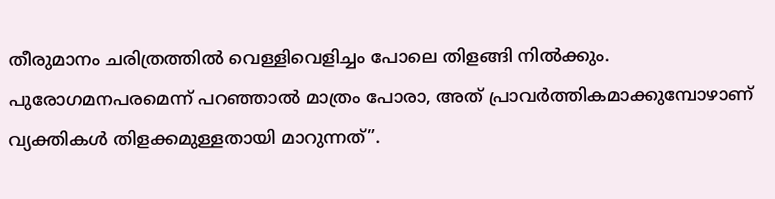തീരുമാനം ചരിത്രത്തില്‍ വെള്ളിവെളിച്ചം പോലെ തിളങ്ങി നിൽക്കും. പുരോഗമനപരമെന്ന് പറഞ്ഞാല്‍ മാത്രം പോരാ, അത് പ്രാവര്‍ത്തികമാക്കുമ്പോഴാണ് വ്യക്തികള്‍ തിളക്കമുള്ളതായി മാറുന്നത്”.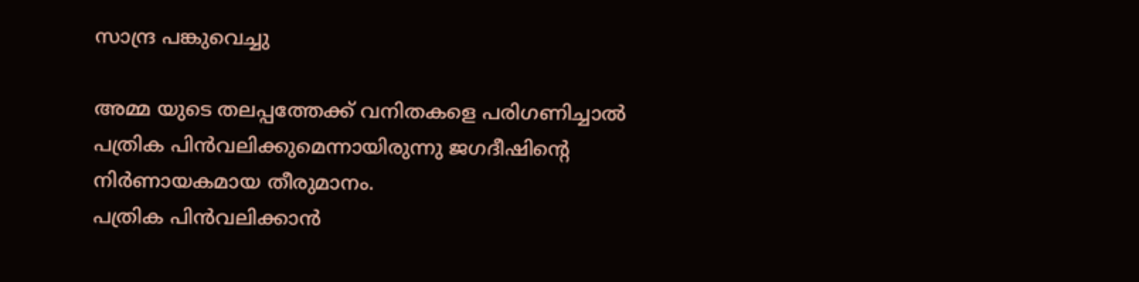സാന്ദ്ര പങ്കുവെച്ചു

അമ്മ യുടെ തലപ്പത്തേക്ക് വനിതകളെ പരിഗണിച്ചാൽ പത്രിക പിൻവലിക്കുമെന്നായിരുന്നു ജഗദീഷിന്റെ നിർണായകമായ തീരുമാനം.
പത്രിക പിൻവലിക്കാൻ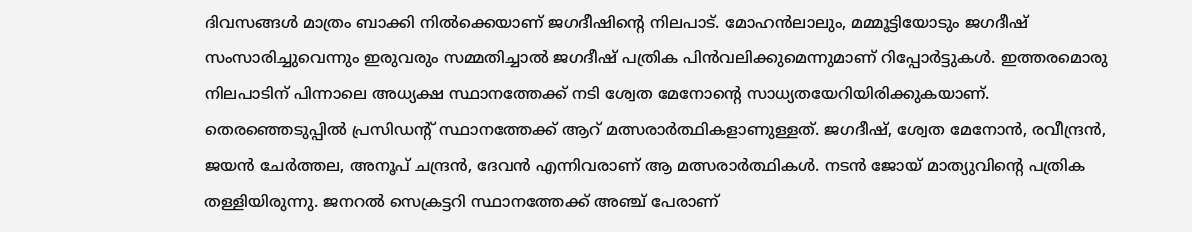ദിവസങ്ങൾ മാത്രം ബാക്കി നിൽക്കെയാണ് ജഗദീഷിന്റെ നിലപാട്. മോഹൻലാലും, മമ്മൂട്ടിയോടും ജഗദീഷ് സംസാരിച്ചുവെന്നും ഇരുവരും സമ്മതിച്ചാൽ ജഗദീഷ് പത്രിക പിന്‍വലിക്കുമെന്നുമാണ് റിപ്പോർട്ടുകൾ. ഇത്തരമൊരു നിലപാടിന് പിന്നാലെ അധ്യക്ഷ സ്ഥാനത്തേക്ക് നടി ശ്വേത മേനോന്‍റെ സാധ്യതയേറിയിരിക്കുകയാണ്. തെര‍ഞ്ഞെടുപ്പിൽ പ്രസിഡന്‍റ് സ്ഥാനത്തേക്ക് ആറ് മത്സരാർത്ഥികളാണുള്ളത്. ജഗദീഷ്, ശ്വേത മേനോൻ, രവീന്ദ്രൻ, ജയൻ ചേർത്തല, അനൂപ് ചന്ദ്രൻ, ദേവൻ എന്നിവരാണ് ആ മത്സരാർത്ഥികൾ. നടൻ ജോയ് മാത്യുവിന്‍റെ പത്രിക തള്ളിയിരുന്നു. ജനറല്‍ സെക്രട്ടറി സ്ഥാനത്തേക്ക് അഞ്ച് പേരാണ്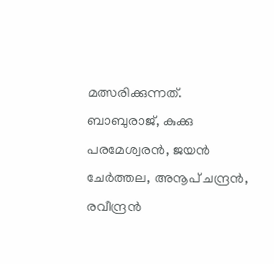മത്സരിക്കുന്നത്. ബാബുരാജ്, കുക്കു പരമേശ്വരന്‍, ജയന്‍ ചേര്‍ത്തല, അനൂപ് ചന്ദ്രന്‍, രവീന്ദ്രന്‍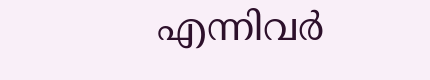എന്നിവര്‍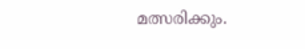മത്സരിക്കും.